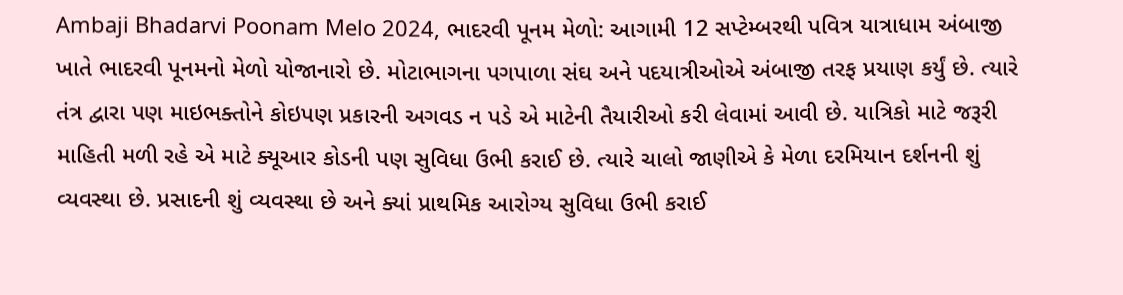Ambaji Bhadarvi Poonam Melo 2024, ભાદરવી પૂનમ મેળો: આગામી 12 સપ્ટેમ્બરથી પવિત્ર યાત્રાધામ અંબાજી ખાતે ભાદરવી પૂનમનો મેળો યોજાનારો છે. મોટાભાગના પગપાળા સંઘ અને પદયાત્રીઓએ અંબાજી તરફ પ્રયાણ કર્યું છે. ત્યારે તંત્ર દ્વારા પણ માઇભક્તોને કોઇપણ પ્રકારની અગવડ ન પડે એ માટેની તૈયારીઓ કરી લેવામાં આવી છે. યાત્રિકો માટે જરૂરી માહિતી મળી રહે એ માટે ક્યૂઆર કોડની પણ સુવિધા ઉભી કરાઈ છે. ત્યારે ચાલો જાણીએ કે મેળા દરમિયાન દર્શનની શું વ્યવસ્થા છે. પ્રસાદની શું વ્યવસ્થા છે અને ક્યાં પ્રાથમિક આરોગ્ય સુવિધા ઉભી કરાઈ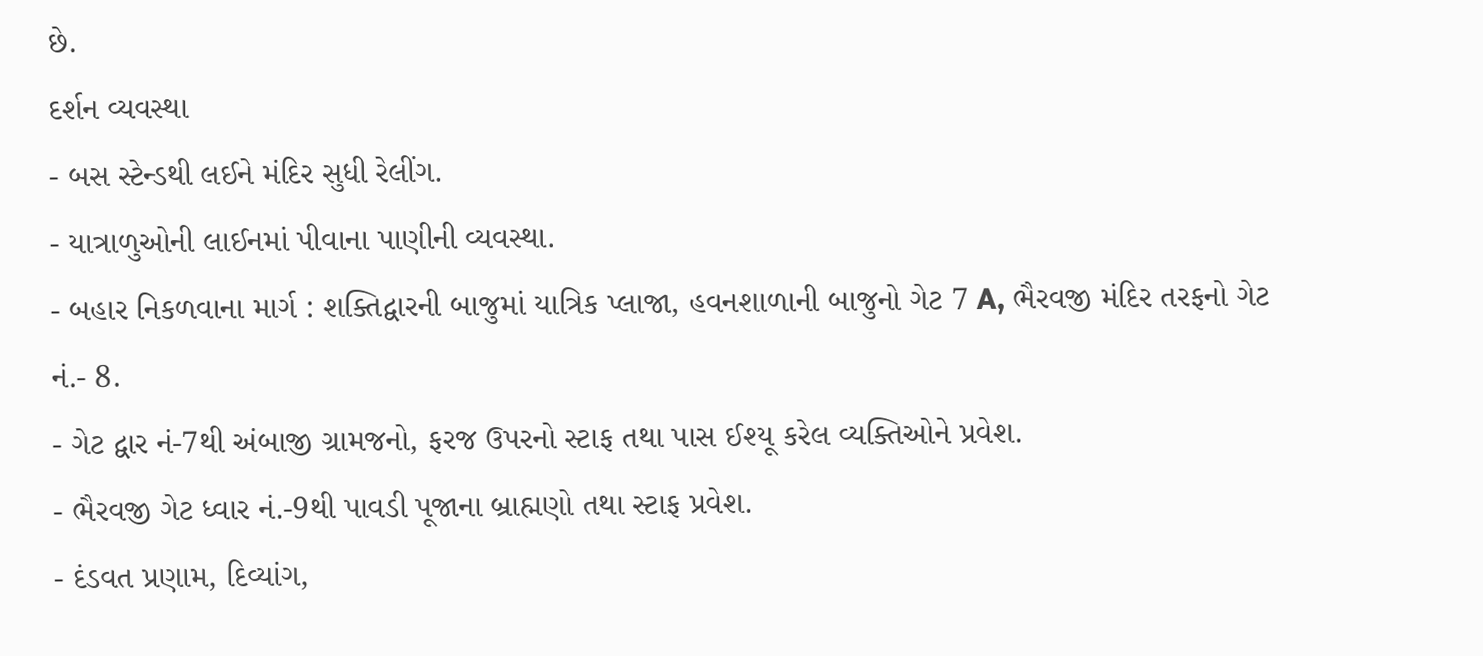છે.
દર્શન વ્યવસ્થા
- બસ સ્ટેન્ડથી લઈને મંદિર સુધી રેલીંગ.
- યાત્રાળુઓની લાઈનમાં પીવાના પાણીની વ્યવસ્થા.
- બહાર નિકળવાના માર્ગ : શક્તિદ્વારની બાજુમાં યાત્રિક પ્લાજા, હવનશાળાની બાજુનો ગેટ 7 A, ભૈરવજી મંદિર તરફનો ગેટ નં.- 8.
- ગેટ દ્વાર નં-7થી અંબાજી ગ્રામજનો, ફરજ ઉપરનો સ્ટાફ તથા પાસ ઈશ્યૂ કરેલ વ્યક્તિઓને પ્રવેશ.
- ભૈરવજી ગેટ ધ્વાર નં.-9થી પાવડી પૂજાના બ્રાહ્મણો તથા સ્ટાફ પ્રવેશ.
- દંડવત પ્રણામ, દિવ્યાંગ,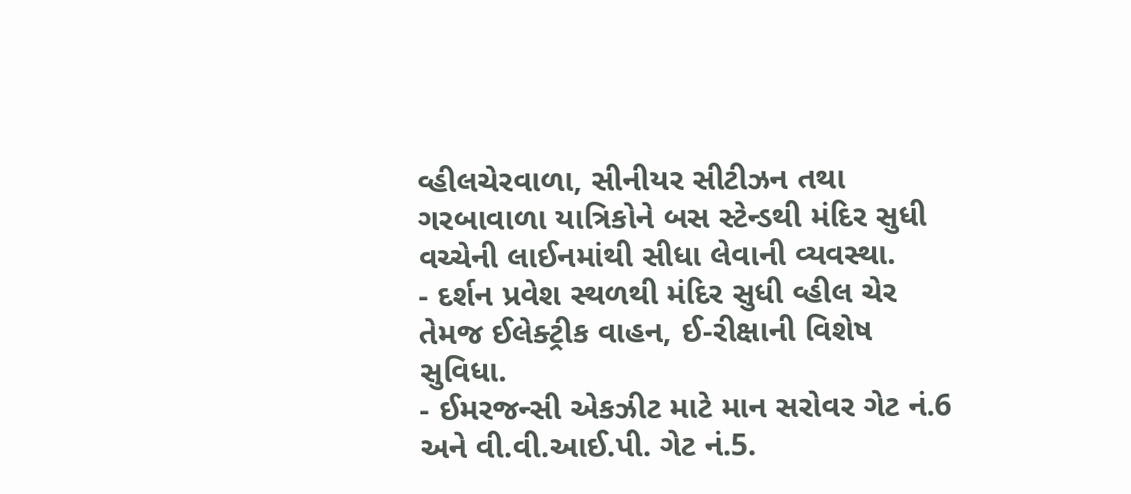વ્હીલચેરવાળા, સીનીયર સીટીઝન તથા ગરબાવાળા યાત્રિકોને બસ સ્ટેન્ડથી મંદિર સુધી વચ્ચેની લાઈનમાંથી સીધા લેવાની વ્યવસ્થા.
- દર્શન પ્રવેશ સ્થળથી મંદિર સુધી વ્હીલ ચેર તેમજ ઈલેક્ટ્રીક વાહન, ઈ-રીક્ષાની વિશેષ સુવિધા.
- ઈમરજન્સી એકઝીટ માટે માન સરોવર ગેટ નં.6 અને વી.વી.આઈ.પી. ગેટ નં.5.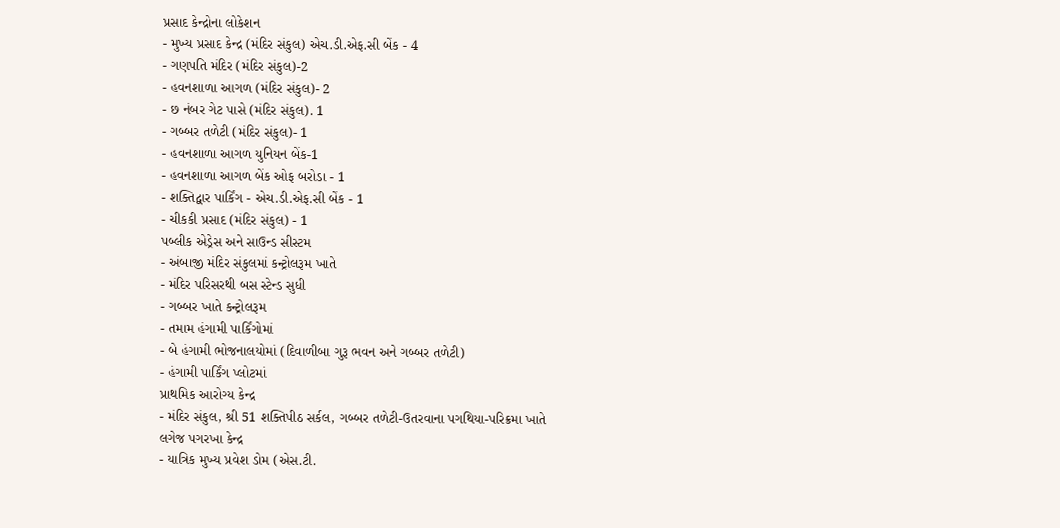પ્રસાદ કેન્દ્રોના લોકેશન
- મુખ્ય પ્રસાદ કેન્દ્ર (મંદિર સંકુલ) એચ.ડી.એફ.સી બેંક - 4
- ગણપતિ મંદિર (મંદિર સંકુલ)-2
- હવનશાળા આગળ (મંદિર સંકુલ)- 2
- છ નંબર ગેટ પાસે (મંદિર સંકુલ). 1
- ગબ્બર તળેટી (મંદિર સંકુલ)- 1
- હવનશાળા આગળ યુનિયન બેંક-1
- હવનશાળા આગળ બેંક ઓફ બરોડા - 1
- શક્તિદ્વાર પાર્કિંગ - એચ.ડી.એફ.સી બેંક - 1
- ચીકકી પ્રસાદ (મંદિર સંકુલ) - 1
પબ્લીક એડ્રેસ અને સાઉન્ડ સીસ્ટમ
- અંબાજી મંદિર સંકુલમાં કન્ટ્રોલરૂમ ખાતે
- મંદિર પરિસરથી બસ સ્ટેન્ડ સુધી
- ગબ્બર ખાતે કન્ટ્રોલરૂમ
- તમામ હંગામી પાર્કિંગોમાં
- બે હંગામી ભોજનાલયોમાં (દિવાળીબા ગુરૂ ભવન અને ગબ્બર તળેટી)
- હંગામી પાર્કિંગ પ્લોટમાં
પ્રાથમિક આરોગ્ય કેન્દ્ર
- મંદિર સંકુલ, શ્રી 51 શક્તિપીઠ સર્કલ, ગબ્બર તળેટી-ઉતરવાના પગથિયા-પરિક્રમા ખાતે
લગેજ પગરખા કેન્દ્ર
- યાત્રિક મુખ્ય પ્રવેશ ડોમ (એસ.ટી.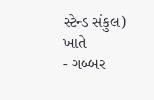સ્ટેન્ડ સંકુલ) ખાતે
- ગબ્બર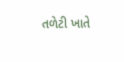તળેટી ખાતે